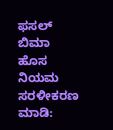ಫಸಲ್ ಬಿಮಾ ಹೊಸ ನಿಯಮ ಸರಳೀಕರಣ ಮಾಡಿ: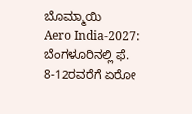ಬೊಮ್ಮಾಯಿ
Aero India-2027: ಬೆಂಗಳೂರಿನಲ್ಲಿ ಫೆ. 8-12ರವರೆಗೆ ಏರೋ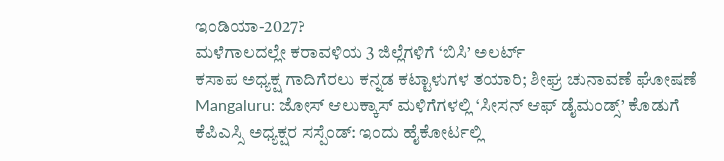ಇಂಡಿಯಾ-2027?
ಮಳೆಗಾಲದಲ್ಲೇ ಕರಾವಳಿಯ 3 ಜಿಲ್ಲೆಗಳಿಗೆ ‘ಬಿಸಿ’ ಅಲರ್ಟ್
ಕಸಾಪ ಅಧ್ಯಕ್ಷ ಗಾದಿಗೆರಲು ಕನ್ನಡ ಕಟ್ಟಾಳುಗಳ ತಯಾರಿ; ಶೀಘ್ರ ಚುನಾವಣೆ ಘೋಷಣೆ
Mangaluru: ಜೋಸ್ ಆಲುಕ್ಕಾಸ್ ಮಳಿಗೆಗಳಲ್ಲಿ ‘ಸೀಸನ್ ಆಫ್ ಡೈಮಂಡ್ಸ್’ ಕೊಡುಗೆ
ಕೆಪಿಎಸ್ಸಿ ಅಧ್ಯಕ್ಷರ ಸಸ್ಪೆಂಡ್: ಇಂದು ಹೈಕೋರ್ಟಲ್ಲಿ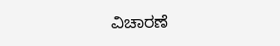ವಿಚಾರಣೆ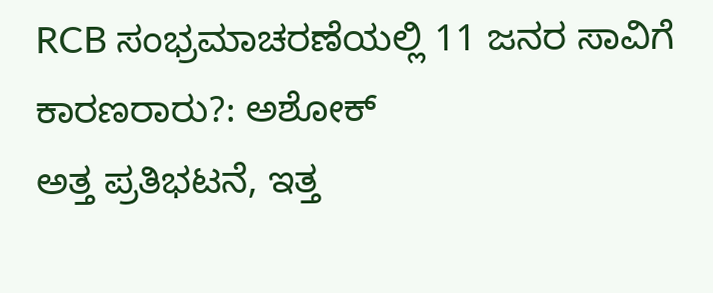RCB ಸಂಭ್ರಮಾಚರಣೆಯಲ್ಲಿ 11 ಜನರ ಸಾವಿಗೆ ಕಾರಣರಾರು?: ಅಶೋಕ್
ಅತ್ತ ಪ್ರತಿಭಟನೆ, ಇತ್ತ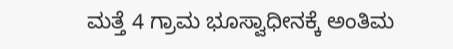ಮತ್ತೆ 4 ಗ್ರಾಮ ಭೂಸ್ವಾಧೀನಕ್ಕೆ ಅಂತಿಮ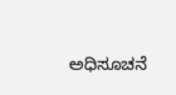ಅಧಿಸೂಚನೆ